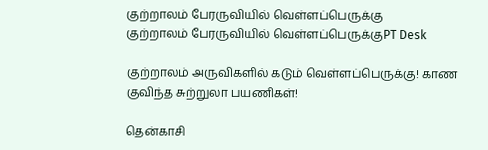குற்றாலம் பேரருவியில் வெள்ளப்பெருக்கு
குற்றாலம் பேரருவியில் வெள்ளப்பெருக்குPT Desk

குற்றாலம் அருவிகளில் கடும் வெள்ளப்பெருக்கு! காண குவிந்த சுற்றுலா பயணிகள்!

தென்காசி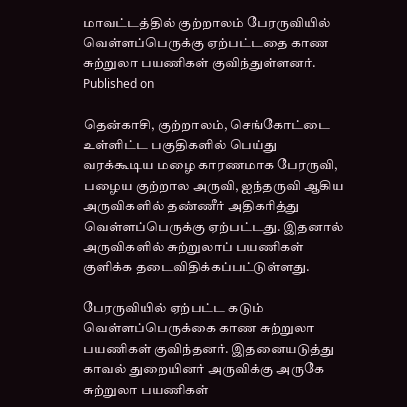மாவட்டத்தில் குற்றாலம் பேரருவியில் வெள்ளப்பெருக்கு ஏற்பட்டதை காண சுற்றுலா பயணிகள் குவிந்துள்ளனர்.
Published on

தென்காசி, குற்றாலம், செங்கோட்டை உள்ளிட்ட பகுதிகளில் பெய்து வரக்கூடிய மழை காரணமாக பேரருவி, பழைய குற்றால அருவி, ஐந்தருவி ஆகிய அருவிகளில் தண்ணீர் அதிகரித்து வெள்ளப்பெருக்கு ஏற்பட்டது. இதனால் அருவிகளில் சுற்றுலாப் பயணிகள் குளிக்க தடைவிதிக்கப்பட்டுள்ளது.

பேரருவியில் ஏற்பட்ட கடும் வெள்ளப்பெருக்கை காண சுற்றுலா பயணிகள் குவிந்தனர். இதனையடுத்து காவல் துறையினர் அருவிக்கு அருகே சுற்றுலா பயணிகள்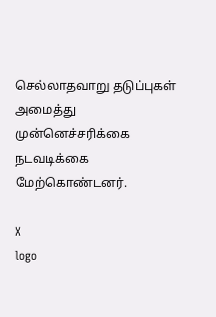செல்லாதவாறு தடுப்புகள் அமைத்து முன்னெச்சரிக்கை நடவடிக்கை மேற்கொண்டனர்.

X
logo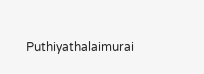Puthiyathalaimurai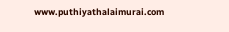www.puthiyathalaimurai.com